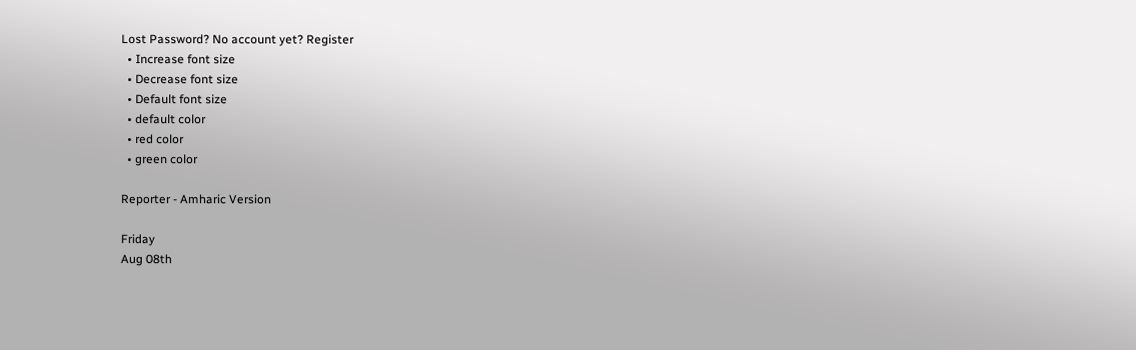Lost Password? No account yet? Register
  • Increase font size
  • Decrease font size
  • Default font size
  • default color
  • red color
  • green color

Reporter - Amharic Version

Friday
Aug 08th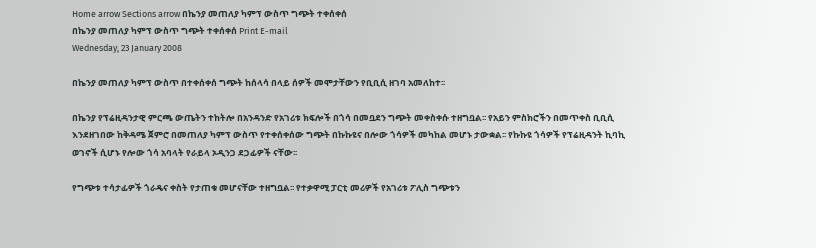Home arrow Sections arrow በኬንያ መጠለያ ካምፕ ውስጥ ግጭት ተቀሰቀሰ
በኬንያ መጠለያ ካምፕ ውስጥ ግጭት ተቀሰቀሰ Print E-mail
Wednesday, 23 January 2008

በኬንያ መጠለያ ካምፕ ውስጥ በተቀሰቀሰ ግጭት ከሰላሳ በላይ ሰዎች መሞታቸውን የቢቢሲ ዘገባ አመለከተ፡፡

በኬንያ የፕሬዚዳንታዊ ምርጫ ውጤትን ተከትሎ በአንዳንድ የአገሪቱ ክፍሎች በጎሳ በመቧደን ግጭት መቀስቀሱ ተዘግቧል፡፡ የአይን ምስክሮችን በመጥቀስ ቢቢሲ እንደዘገበው ከቅዳሜ ጀምሮ በመጠለያ ካምፕ ውስጥ የተቀሰቀሰው ግጭት በኩኩዩና በሎው ጎሳዎች መካከል መሆኑ ታውቋል፡፡ የኩኩዩ ጎሳዎች የፕሬዚዳንት ኪባኪ ወገኖች ሲሆኑ የሎው ጎሳ አባላት የራይላ ኦዲንጋ ደጋፊዎች ናቸው፡፡

የግጭቱ ተሳታፊዎች ጎራዴና ቀስት የታጠቁ መሆናቸው ተዘግቧል፡፡ የተቃዋሚ ፓርቲ መሪዎች የአገሪቱ ፖሊስ ግጭቱን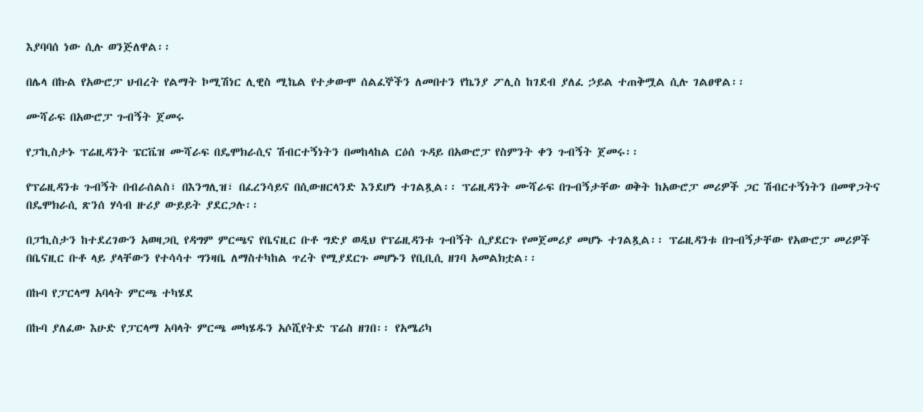እያባባሰ ነው ሲሉ ወንጅለዋል፡፡

በሌላ በኩል የአውሮፓ ህብረት የልማት ኮሚሽነር ሊዊስ ሚኬል የተቃውሞ ሰልፈኞችን ለመበተን የኬንያ ፖሊስ ከገደብ ያለፈ ኃይል ተጠቅሟል ሲሉ ገልፀዋል፡፡

ሙሻራፍ በአውሮፓ ጉብኝት ጀመሩ

የፓኪስታኑ ፕሬዚዳንት ፔርቬዝ ሙሻራፍ በዴሞክራሲና ሽብርተኝነትን በመከላከል ርዕሰ ጉዳይ በአውሮፓ የስምንት ቀን ጉብኝት ጀመሩ፡፡

የፕሬዚዳንቱ ጉብኝት በብራሰልስ፣ በእንግሊዝ፣ በፈረንሳይና በሲውዘርላንድ እንደሆነ ተገልጿል፡፡ ፕሬዚዳንት ሙሻራፍ በጉብኝታቸው ወቅት ከአውሮፓ መሪዎች ጋር ሽብርተኝነትን በመዋጋትና በዴሞክራሲ ጽንሰ ሃሳብ ዙሪያ ውይይት ያደርጋሉ፡፡

በፓኪስታን ከተደረገውን አወዛጋቢ የዳግም ምርጫና የቤናዚር ቡቶ ግድያ ወዲህ የፕሬዚዳንቱ ጉብኝት ሲያደርጉ የመጀመሪያ መሆኑ ተገልጿል፡፡ ፕሬዚዳንቱ በጉብኝታቸው የአውሮፓ መሪዎች በቤናዚር ቡቶ ላይ ያላቸውን የተሳሳተ ግንዛቤ ለማስተካከል ጥረት የሚያደርጉ መሆኑን የቢቢሲ ዘገባ አመልክቷል፡፡

በኩባ የፓርላማ አባላት ምርጫ ተካሄደ

በኩባ ያለፈው እሁድ የፓርላማ አባላት ምርጫ መካሄዱን አሶሺየትድ ፕሬስ ዘገበ፡፡ የአሜሪካ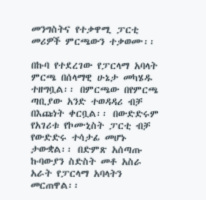መንግስትና የተቃዋሚ ፓርቲ መሪዎች ምርጫውን ተቃወሙ፡፡

በኩባ የተደረገው የፓርላማ አባላት ምርጫ በሰላማዊ ሁኔታ መካሄዱ ተዘግቧል፡፡ በምርጫው በየምርጫ ጣቢያው አንድ ተወዳዳሪ ብቻ በእጩነት ቀርቧል፡፡ በውድድሩም የአገሪቱ የኮሙኒስት ፓርቲ ብቻ የውድድሩ ተሳታፊ መሆኑ ታውቋል፡፡ በድምጽ አሰጣጡ ኩባውያን ስድስት መቶ አስራ አራት የፓርላማ አባላትን መርጠዋል፡፡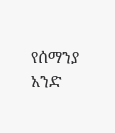የሰማንያ አንድ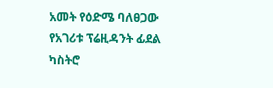አመት የዕድሜ ባለፀጋው የአገሪቱ ፕሬዚዳንት ፊደል ካስትሮ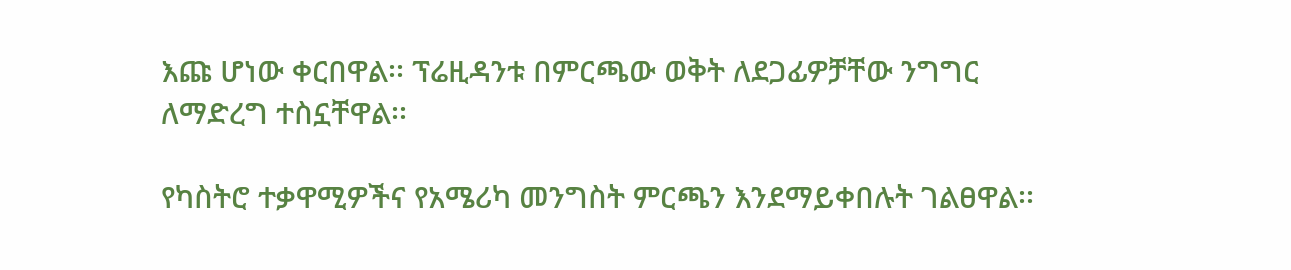እጩ ሆነው ቀርበዋል፡፡ ፕሬዚዳንቱ በምርጫው ወቅት ለደጋፊዎቻቸው ንግግር ለማድረግ ተስኗቸዋል፡፡

የካስትሮ ተቃዋሚዎችና የአሜሪካ መንግስት ምርጫን እንደማይቀበሉት ገልፀዋል፡፡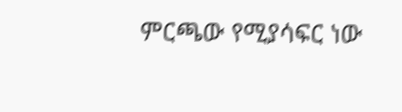ምርጫው የሚያሳፍር ነው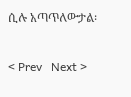ሲሉ አጣጥለውታል፡


< Prev   Next >